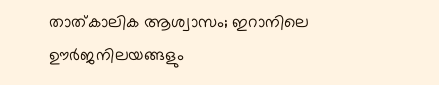താത്കാലിക ആശ്വാസം; ഇറാനിലെ ഊർജനിലയങ്ങളും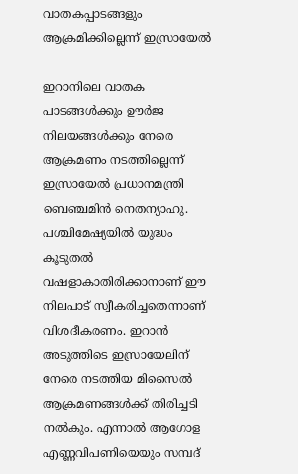വാതകപ്പാടങ്ങളും ആക്രമിക്കില്ലെന്ന് ഇസ്രായേൽ

ഇറാനിലെ വാതക പാടങ്ങൾക്കും ഊർജ നിലയങ്ങൾക്കും നേരെ ആക്രമണം നടത്തില്ലെന്ന് ഇസ്രായേൽ പ്രധാനമന്ത്രി ബെഞ്ചമിൻ നെതന്യാഹു. പശ്ചിമേഷ്യയിൽ യുദ്ധം കൂടുതൽ വഷളാകാതിരിക്കാനാണ് ഈ നിലപാട് സ്വീകരിച്ചതെന്നാണ് വിശദീകരണം. ഇറാൻ അടുത്തിടെ ഇസ്രായേലിന് നേരെ നടത്തിയ മിസൈൽ ആക്രമണങ്ങൾക്ക് തിരിച്ചടി നൽകും. എന്നാൽ ആഗോള എണ്ണവിപണിയെയും സമ്പദ്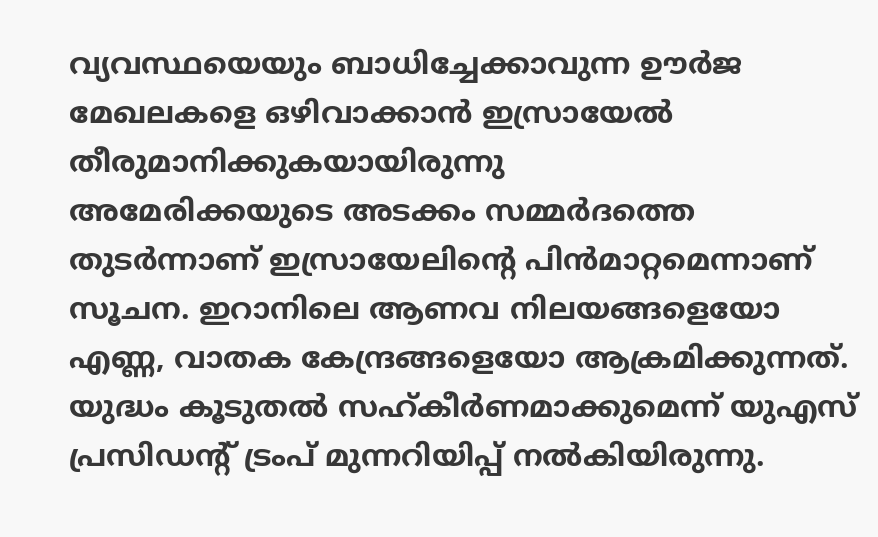വ്യവസ്ഥയെയും ബാധിച്ചേക്കാവുന്ന ഊർജ മേഖലകളെ ഒഴിവാക്കാൻ ഇസ്രായേൽ തീരുമാനിക്കുകയായിരുന്നു
അമേരിക്കയുടെ അടക്കം സമ്മർദത്തെ തുടർന്നാണ് ഇസ്രായേലിന്റെ പിൻമാറ്റമെന്നാണ് സൂചന. ഇറാനിലെ ആണവ നിലയങ്ങളെയോ എണ്ണ, വാതക കേന്ദ്രങ്ങളെയോ ആക്രമിക്കുന്നത്. യുദ്ധം കൂടുതൽ സഹ്കീർണമാക്കുമെന്ന് യുഎസ് പ്രസിഡന്റ് ട്രംപ് മുന്നറിയിപ്പ് നൽകിയിരുന്നു.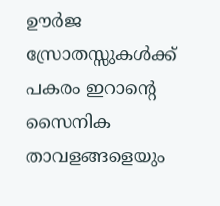ഊർജ സ്രോതസ്സുകൾക്ക് പകരം ഇറാന്റെ സൈനിക താവളങ്ങളെയും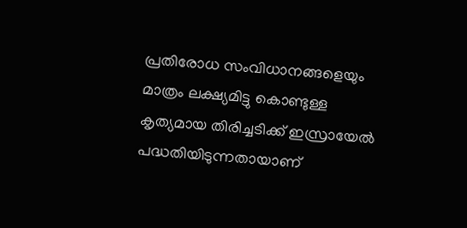പ്രതിരോധ സംവിധാനങ്ങളെയും മാത്രം ലക്ഷ്യമിട്ടു കൊണ്ടുള്ള കൃത്യമായ തിരിച്ചടിക്ക് ഇസ്രായേൽ പദ്ധതിയിടുന്നതായാണ്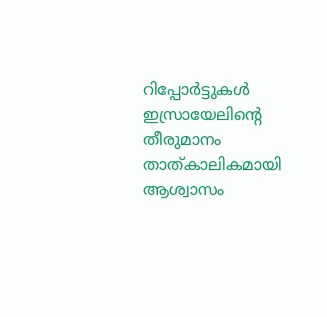റിപ്പോർട്ടുകൾ
ഇസ്രായേലിന്റെ തീരുമാനം താത്കാലികമായി ആശ്വാസം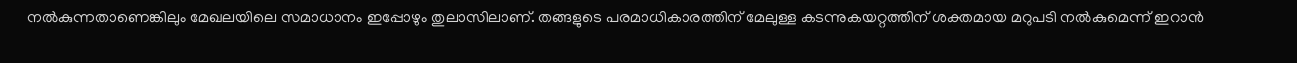നൽകുന്നതാണെങ്കിലും മേഖലയിലെ സമാധാനം ഇപ്പോഴും തുലാസിലാണ്. തങ്ങളുടെ പരമാധികാരത്തിന് മേലുള്ള കടന്നുകയറ്റത്തിന് ശക്തമായ മറുപടി നൽകുമെന്ന് ഇറാൻ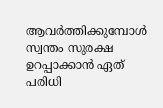ആവർത്തിക്കുമ്പോൾ സ്വന്തം സുരക്ഷ ഉറപ്പാക്കാൻ ഏത് പരിധി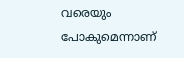വരെയും പോകുമെന്നാണ്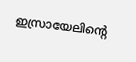ഇസ്രായേലിന്റെ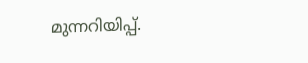മുന്നറിയിപ്പ്.